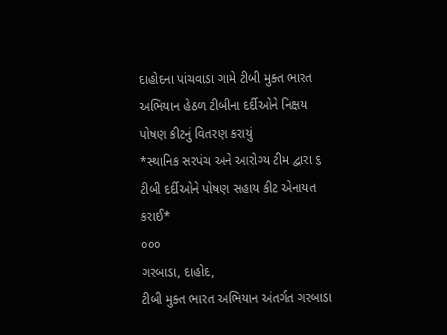દાહોદના પાંચવાડા ગામે ટીબી મુક્ત ભારત અભિયાન હેઠળ ટીબીના દર્દીઓને નિક્ષય પોષણ કીટનું વિતરણ કરાયું
*સ્થાનિક સરપંચ અને આરોગ્ય ટીમ દ્વારા ૬ ટીબી દર્દીઓને પોષણ સહાય કીટ એનાયત કરાઈ*
૦૦૦
ગરબાડા, દાહોદ,
ટીબી મુક્ત ભારત અભિયાન અંતર્ગત ગરબાડા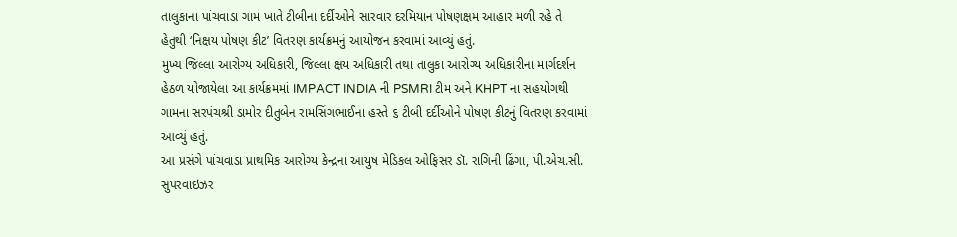તાલુકાના પાંચવાડા ગામ ખાતે ટીબીના દર્દીઓને સારવાર દરમિયાન પોષણક્ષમ આહાર મળી રહે તે હેતુથી ‘નિક્ષય પોષણ કીટ’ વિતરણ કાર્યક્રમનું આયોજન કરવામાં આવ્યું હતું.
મુખ્ય જિલ્લા આરોગ્ય અધિકારી, જિલ્લા ક્ષય અધિકારી તથા તાલુકા આરોગ્ય અધિકારીના માર્ગદર્શન હેઠળ યોજાયેલા આ કાર્યક્રમમાં IMPACT INDIA ની PSMRI ટીમ અને KHPT ના સહયોગથી ગામના સરપંચશ્રી ડામોર દીતુબેન રામસિંગભાઈના હસ્તે ૬ ટીબી દર્દીઓને પોષણ કીટનું વિતરણ કરવામાં આવ્યું હતું.
આ પ્રસંગે પાંચવાડા પ્રાથમિક આરોગ્ય કેન્દ્રના આયુષ મેડિકલ ઓફિસર ડૉ. રાગિની ઢિંગા, પી.એચ.સી. સુપરવાઇઝર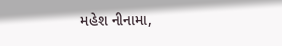મહેશ નીનામા,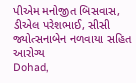પીએમ મનોજીત બિસવાસ, ડીએલ પરેશભાઈ, સીસી જ્યોત્સનાબેન નળવાયા સહિત આરોગ્ય
Dohad,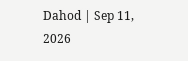Dahod | Sep 11, 2026